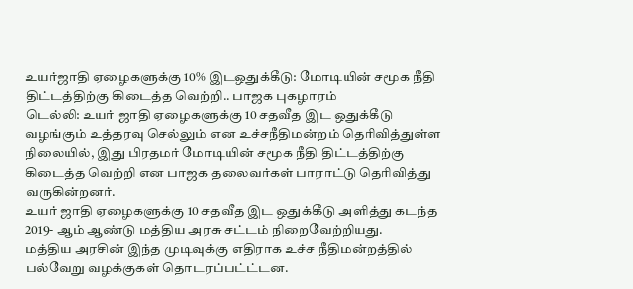உயர்ஜாதி ஏழைகளுக்கு 10% இடஒதுக்கீடு: மோடியின் சமூக நீதி திட்டத்திற்கு கிடைத்த வெற்றி.. பாஜக புகழாரம்
டெல்லி: உயர் ஜாதி ஏழைகளுக்கு 10 சதவீத இட ஒதுக்கீடு வழங்கும் உத்தரவு செல்லும் என உச்சநீதிமன்றம் தெரிவித்துள்ள நிலையில், இது பிரதமர் மோடியின் சமூக நீதி திட்டத்திற்கு கிடைத்த வெற்றி என பாஜக தலைவர்கள் பாராட்டு தெரிவித்து வருகின்றனர்.
உயர் ஜாதி ஏழைகளுக்கு 10 சதவீத இட ஒதுக்கீடு அளித்து கடந்த 2019- ஆம் ஆண்டு மத்திய அரசு சட்டம் நிறைவேற்றியது.
மத்திய அரசின் இந்த முடிவுக்கு எதிராக உச்ச நீதிமன்றத்தில் பல்வேறு வழக்குகள் தொடரப்பட்ட்டன.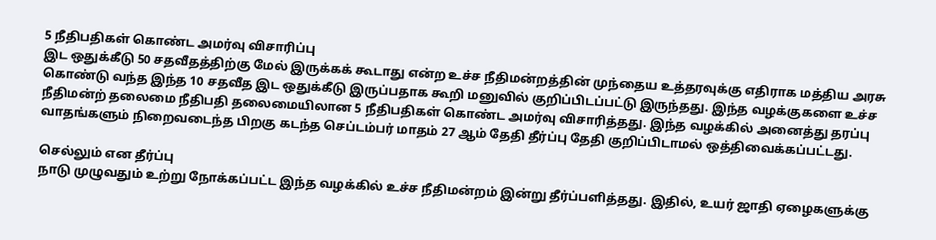5 நீதிபதிகள் கொண்ட அமர்வு விசாரிப்பு
இட ஒதுக்கீடு 50 சதவீதத்திற்கு மேல் இருக்கக் கூடாது என்ற உச்ச நீதிமன்றத்தின் முந்தைய உத்தரவுக்கு எதிராக மத்திய அரசு கொண்டு வந்த இந்த 10 சதவீத இட ஒதுக்கீடு இருப்பதாக கூறி மனுவில் குறிப்பிடப்பட்டு இருந்தது. இந்த வழக்குகளை உச்ச நீதிமன்ற் தலைமை நீதிபதி தலைமையிலான 5 நீதிபதிகள் கொண்ட அமர்வு விசாரித்தது. இந்த வழக்கில் அனைத்து தரப்பு வாதங்களும் நிறைவடைந்த பிறகு கடந்த செப்டம்பர் மாதம் 27 ஆம் தேதி தீர்ப்பு தேதி குறிப்பிடாமல் ஒத்திவைக்கப்பட்டது.

செல்லும் என தீர்ப்பு
நாடு முழுவதும் உற்று நோக்கப்பட்ட இந்த வழக்கில் உச்ச நீதிமன்றம் இன்று தீர்ப்பளித்தது. இதில், உயர் ஜாதி ஏழைகளுக்கு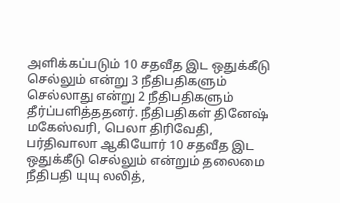அளிக்கப்படும் 10 சதவீத இட ஒதுக்கீடு செல்லும் என்று 3 நீதிபதிகளும் செல்லாது என்று 2 நீதிபதிகளும் தீர்ப்பளித்ததனர். நீதிபதிகள் தினேஷ் மகேஸ்வரி, பெலா திரிவேதி, பர்திவாலா ஆகியோர் 10 சதவீத இட ஒதுக்கீடு செல்லும் என்றும் தலைமை நீதிபதி யுயு லலித்,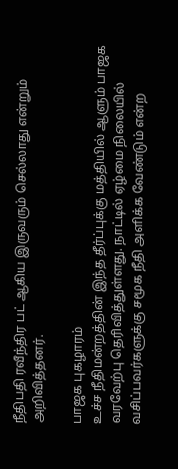நீதிபதி ரவீந்திர பட் ஆகிய இருவரும் செல்லாது என்றும் அறிவித்தனர்.

பாஜக புகழாரம்
உச்ச நீதிமன்றத்தின் இந்த தீர்ப்புக்கு மத்தியில் ஆளும் பாஜக வரவேற்பு தெரிவித்துள்ளது. நாட்டில் ஏழ்மை நிலையில் வசிப்பவர்களுக்கு சமூக நீதி அளிக்க வேண்டும் என்ற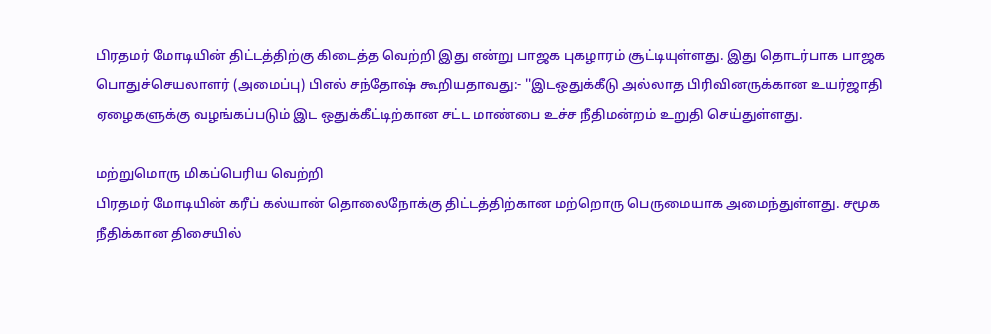பிரதமர் மோடியின் திட்டத்திற்கு கிடைத்த வெற்றி இது என்று பாஜக புகழாரம் சூட்டியுள்ளது. இது தொடர்பாக பாஜக பொதுச்செயலாளர் (அமைப்பு) பிஎல் சந்தோஷ் கூறியதாவது:- ''இடஒதுக்கீடு அல்லாத பிரிவினருக்கான உயர்ஜாதி ஏழைகளுக்கு வழங்கப்படும் இட ஒதுக்கீட்டிற்கான சட்ட மாண்பை உச்ச நீதிமன்றம் உறுதி செய்துள்ளது.

மற்றுமொரு மிகப்பெரிய வெற்றி
பிரதமர் மோடியின் கரீப் கல்யான் தொலைநோக்கு திட்டத்திற்கான மற்றொரு பெருமையாக அமைந்துள்ளது. சமூக நீதிக்கான திசையில்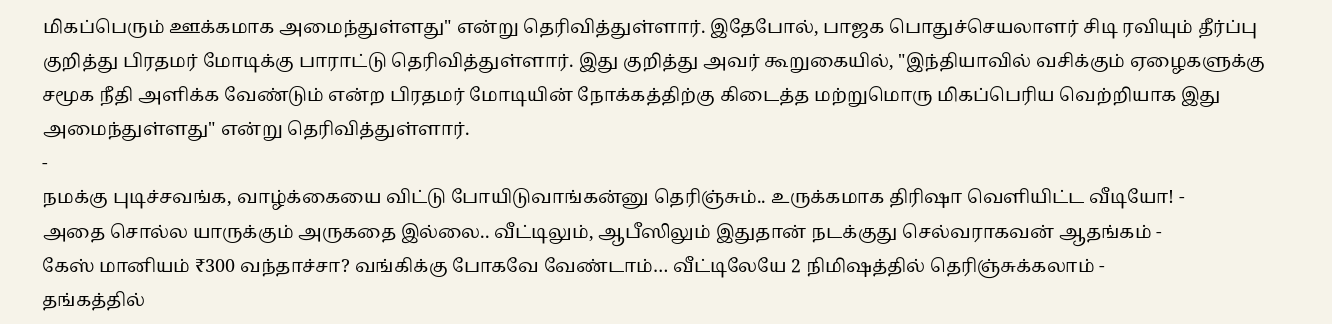மிகப்பெரும் ஊக்கமாக அமைந்துள்ளது" என்று தெரிவித்துள்ளார். இதேபோல், பாஜக பொதுச்செயலாளர் சிடி ரவியும் தீர்ப்பு குறித்து பிரதமர் மோடிக்கு பாராட்டு தெரிவித்துள்ளார். இது குறித்து அவர் கூறுகையில், "இந்தியாவில் வசிக்கும் ஏழைகளுக்கு சமூக நீதி அளிக்க வேண்டும் என்ற பிரதமர் மோடியின் நோக்கத்திற்கு கிடைத்த மற்றுமொரு மிகப்பெரிய வெற்றியாக இது அமைந்துள்ளது" என்று தெரிவித்துள்ளார்.
-
நமக்கு புடிச்சவங்க, வாழ்க்கையை விட்டு போயிடுவாங்கன்னு தெரிஞ்சும்.. உருக்கமாக திரிஷா வெளியிட்ட வீடியோ! -
அதை சொல்ல யாருக்கும் அருகதை இல்லை.. வீட்டிலும், ஆபீஸிலும் இதுதான் நடக்குது செல்வராகவன் ஆதங்கம் -
கேஸ் மானியம் ₹300 வந்தாச்சா? வங்கிக்கு போகவே வேண்டாம்… வீட்டிலேயே 2 நிமிஷத்தில் தெரிஞ்சுக்கலாம் -
தங்கத்தில்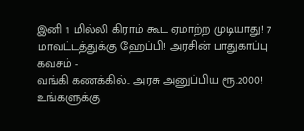இனி 1 மில்லி கிராம் கூட ஏமாற்ற முடியாது! 7 மாவட்டத்துக்கு ஹேப்பி! அரசின் பாதுகாப்பு கவசம் -
வங்கி கணக்கில்.. அரசு அனுப்பிய ரூ.2000! உங்களுக்கு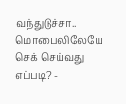வந்துடுச்சா.. மொபைலிலேயே செக் செய்வது எப்படி? -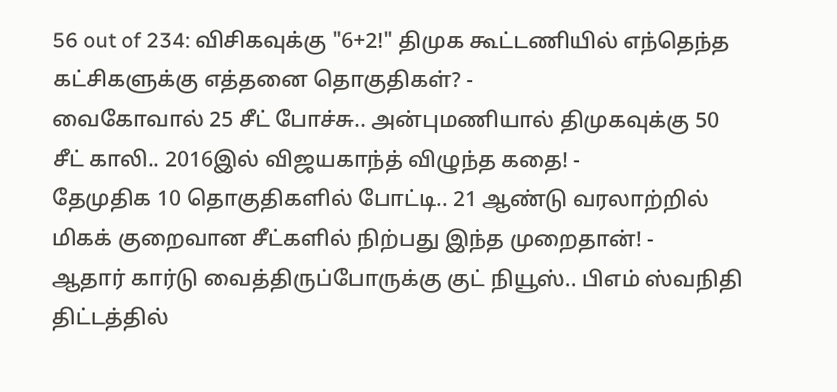56 out of 234: விசிகவுக்கு "6+2!" திமுக கூட்டணியில் எந்தெந்த கட்சிகளுக்கு எத்தனை தொகுதிகள்? -
வைகோவால் 25 சீட் போச்சு.. அன்புமணியால் திமுகவுக்கு 50 சீட் காலி.. 2016இல் விஜயகாந்த் விழுந்த கதை! -
தேமுதிக 10 தொகுதிகளில் போட்டி.. 21 ஆண்டு வரலாற்றில் மிகக் குறைவான சீட்களில் நிற்பது இந்த முறைதான்! -
ஆதார் கார்டு வைத்திருப்போருக்கு குட் நியூஸ்.. பிஎம் ஸ்வநிதி திட்டத்தில்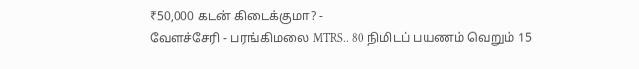₹50,000 கடன் கிடைக்குமா? -
வேளச்சேரி - பரங்கிமலை MTRS.. 80 நிமிடப் பயணம் வெறும் 15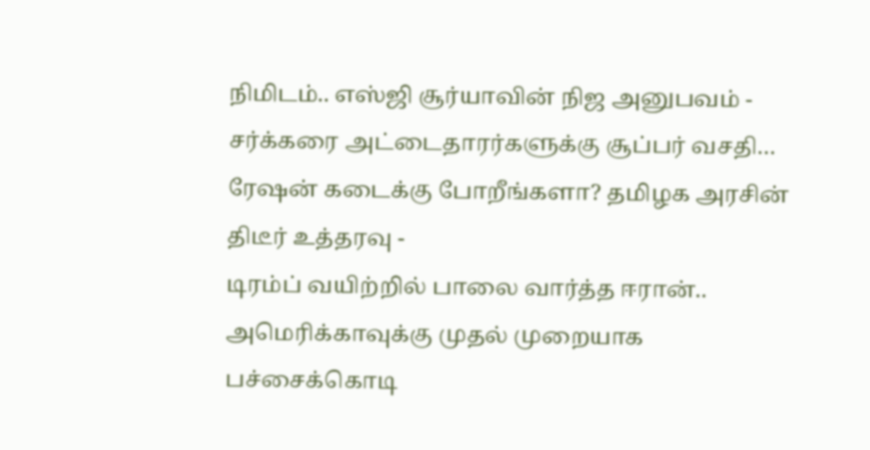நிமிடம்.. எஸ்ஜி சூர்யாவின் நிஜ அனுபவம் -
சர்க்கரை அட்டைதாரர்களுக்கு சூப்பர் வசதி… ரேஷன் கடைக்கு போறீங்களா? தமிழக அரசின் திடீர் உத்தரவு -
டிரம்ப் வயிற்றில் பாலை வார்த்த ஈரான்.. அமெரிக்காவுக்கு முதல் முறையாக பச்சைக்கொடி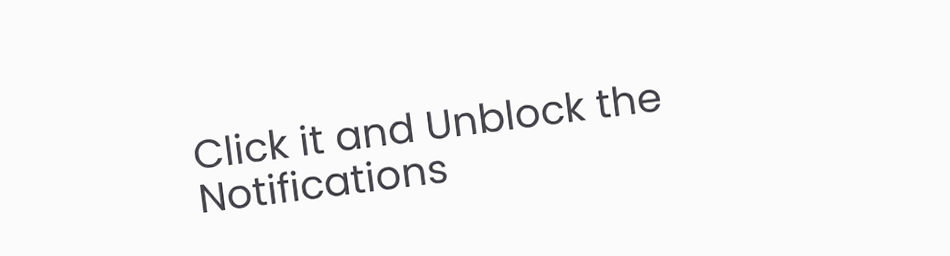Click it and Unblock the Notifications